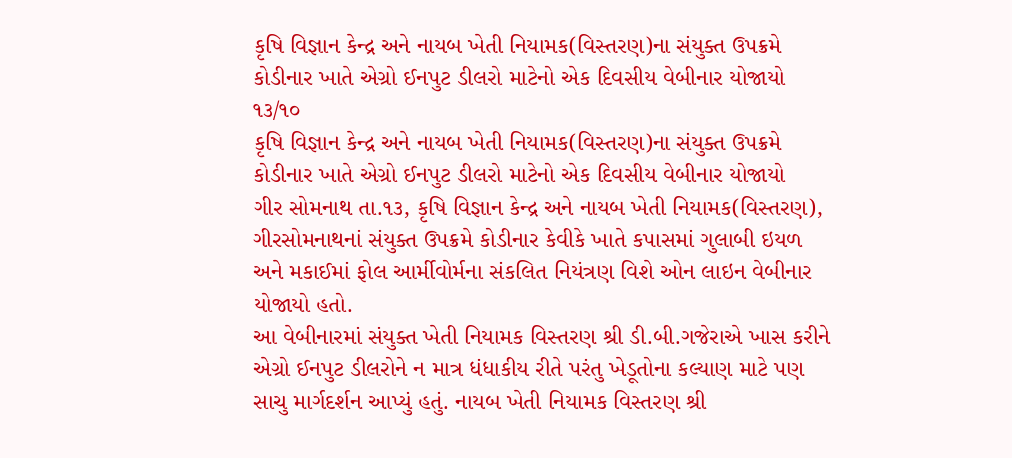કૃષિ વિજ્ઞાન કેન્દ્ર અને નાયબ ખેતી નિયામક(વિસ્તરણ)ના સંયુક્ત ઉપક્રમે કોડીનાર ખાતે એગ્રો ઈનપુટ ડીલરો માટેનો એક દિવસીય વેબીનાર યોજાયો ૧૩/૧૦
કૃષિ વિજ્ઞાન કેન્દ્ર અને નાયબ ખેતી નિયામક(વિસ્તરણ)ના સંયુક્ત ઉપક્રમે કોડીનાર ખાતે એગ્રો ઈનપુટ ડીલરો માટેનો એક દિવસીય વેબીનાર યોજાયો
ગીર સોમનાથ તા.૧૩, કૃષિ વિજ્ઞાન કેન્દ્ર અને નાયબ ખેતી નિયામક(વિસ્તરણ), ગીરસોમનાથનાં સંયુક્ત ઉપક્રમે કોડીનાર કેવીકે ખાતે કપાસમાં ગુલાબી ઇયળ અને મકાઈમાં ફોલ આર્મીવોર્મના સંકલિત નિયંત્રણ વિશે ઓન લાઇન વેબીનાર યોજાયો હતો.
આ વેબીનારમાં સંયુક્ત ખેતી નિયામક વિસ્તરણ શ્રી ડી.બી.ગજેરાએ ખાસ કરીને એગ્રો ઈનપુટ ડીલરોને ન માત્ર ધંધાકીય રીતે પરંતુ ખેડૂતોના કલ્યાણ માટે પણ સાચુ માર્ગદર્શન આપ્યું હતું. નાયબ ખેતી નિયામક વિસ્તરણ શ્રી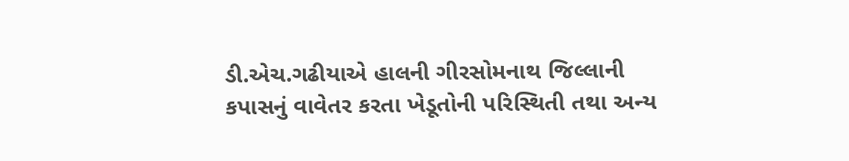ડી.એચ.ગઢીયાએ હાલની ગીરસોમનાથ જિલ્લાની કપાસનું વાવેતર કરતા ખેડૂતોની પરિસ્થિતી તથા અન્ય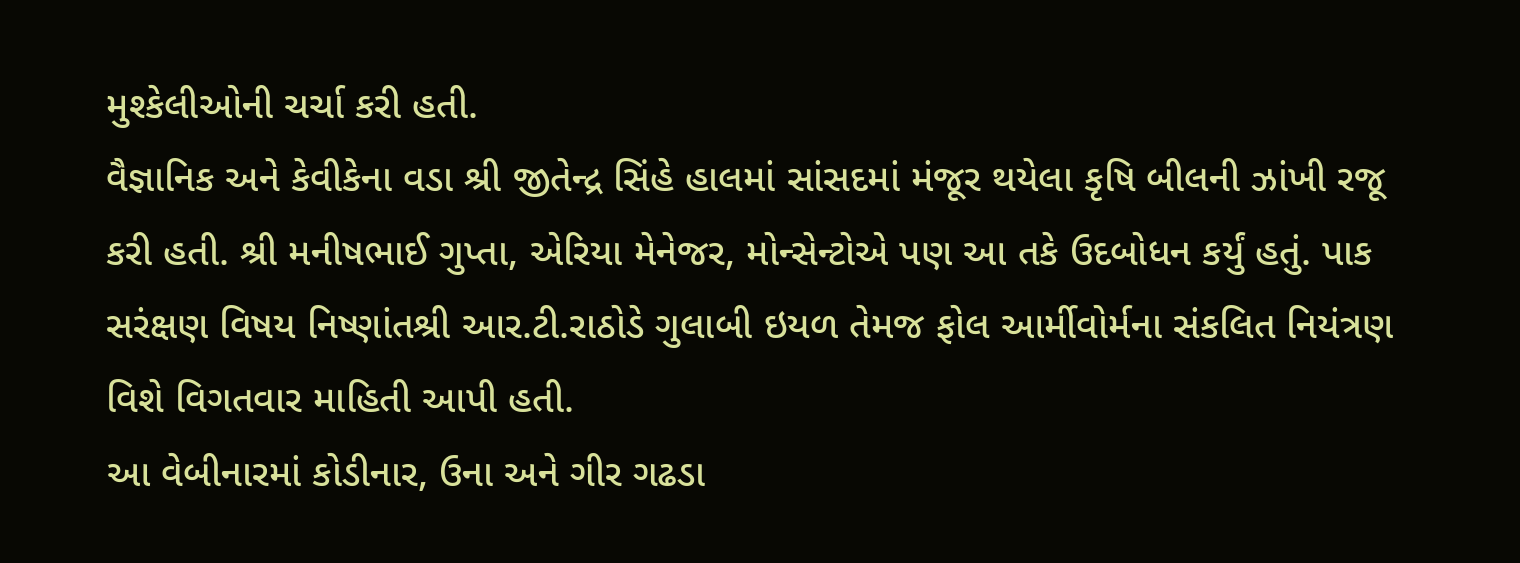મુશ્કેલીઓની ચર્ચા કરી હતી.
વૈજ્ઞાનિક અને કેવીકેના વડા શ્રી જીતેન્દ્ર સિંહે હાલમાં સાંસદમાં મંજૂર થયેલા કૃષિ બીલની ઝાંખી રજૂ કરી હતી. શ્રી મનીષભાઈ ગુપ્તા, એરિયા મેનેજર, મોન્સેન્ટોએ પણ આ તકે ઉદબોધન કર્યું હતું. પાક સરંક્ષણ વિષય નિષ્ણાંતશ્રી આર.ટી.રાઠોડે ગુલાબી ઇયળ તેમજ ફોલ આર્મીવોર્મના સંકલિત નિયંત્રણ વિશે વિગતવાર માહિતી આપી હતી.
આ વેબીનારમાં કોડીનાર, ઉના અને ગીર ગઢડા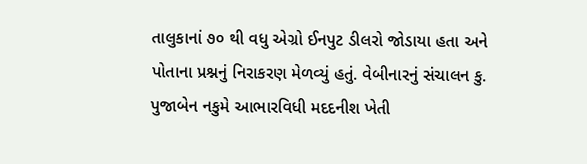તાલુકાનાં ૭૦ થી વધુ એગ્રો ઈનપુટ ડીલરો જોડાયા હતા અને પોતાના પ્રશ્નનું નિરાકરણ મેળવ્યું હતું. વેબીનારનું સંચાલન કુ. પુજાબેન નકુમે આભારવિધી મદદનીશ ખેતી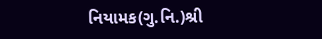નિયામક(ગુ.નિ.)શ્રી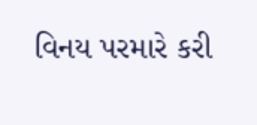વિનય પરમારે કરી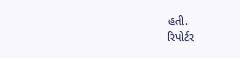હતી.
રિપોર્ટર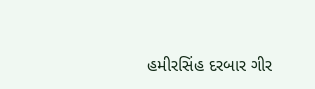હમીરસિંહ દરબાર ગીર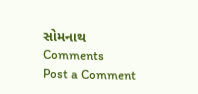સોમનાથ
Comments
Post a Comment